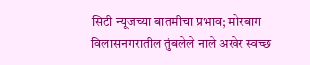सिटी न्यूजच्या बातमीचा प्रभाव; मोरबाग विलासनगरातील तुंबलेले नाले अखेर स्वच्छ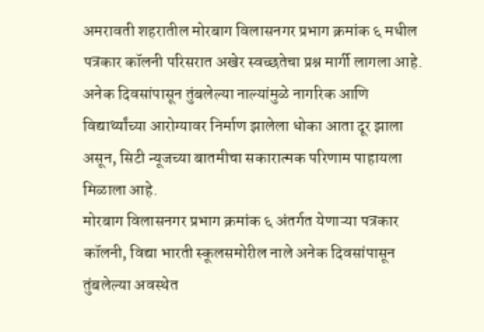अमरावती शहरातील मोरबाग विलासनगर प्रभाग क्रमांक ६ मधील पत्रकार कॉलनी परिसरात अखेर स्वच्छतेचा प्रश्न मार्गी लागला आहे. अनेक दिवसांपासून तुंबलेल्या नाल्यांमुळे नागरिक आणि विद्यार्थ्यांच्या आरोग्यावर निर्माण झालेला धोका आता दूर झाला असून, सिटी न्यूजच्या बातमीचा सकारात्मक परिणाम पाहायला मिळाला आहे.
मोरबाग विलासनगर प्रभाग क्रमांक ६ अंतर्गत येणाऱ्या पत्रकार कॉलनी, विद्या भारती स्कूलसमोरील नाले अनेक दिवसांपासून तुंबलेल्या अवस्थेत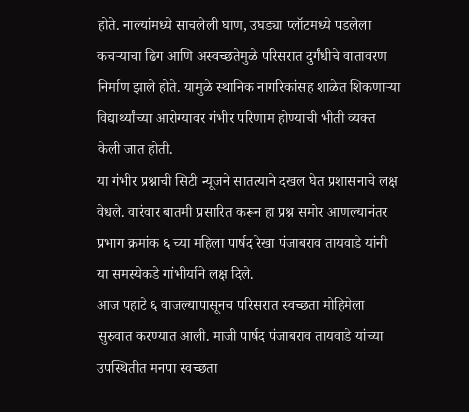होते. नाल्यांमध्ये साचलेली घाण, उघड्या प्लॉटमध्ये पडलेला कचऱ्याचा ढिग आणि अस्वच्छतेमुळे परिसरात दुर्गंधीचे वातावरण निर्माण झाले होते. यामुळे स्थानिक नागरिकांसह शाळेत शिकणाऱ्या विद्यार्थ्यांच्या आरोग्यावर गंभीर परिणाम होण्याची भीती व्यक्त केली जात होती.
या गंभीर प्रश्नाची सिटी न्यूजने सातत्याने दखल घेत प्रशासनाचे लक्ष वेधले. वारंवार बातमी प्रसारित करून हा प्रश्न समोर आणल्यानंतर प्रभाग क्रमांक ६ च्या महिला पार्षद रेखा पंजाबराव तायवाडे यांनी या समस्येकडे गांभीर्याने लक्ष दिले.
आज पहाटे ६ वाजल्यापासूनच परिसरात स्वच्छता मोहिमेला सुरुवात करण्यात आली. माजी पार्षद पंजाबराव तायवाडे यांच्या उपस्थितीत मनपा स्वच्छता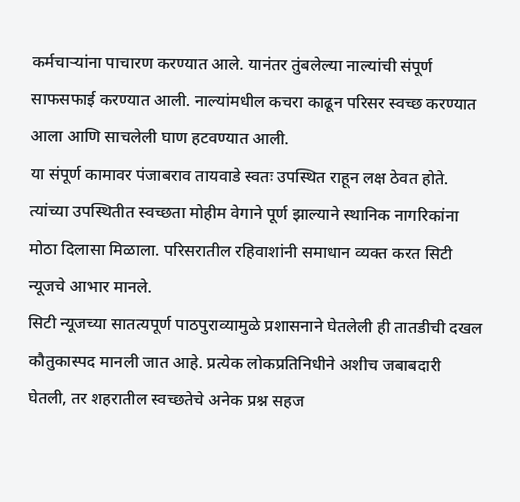कर्मचाऱ्यांना पाचारण करण्यात आले. यानंतर तुंबलेल्या नाल्यांची संपूर्ण साफसफाई करण्यात आली. नाल्यांमधील कचरा काढून परिसर स्वच्छ करण्यात आला आणि साचलेली घाण हटवण्यात आली.
या संपूर्ण कामावर पंजाबराव तायवाडे स्वतः उपस्थित राहून लक्ष ठेवत होते. त्यांच्या उपस्थितीत स्वच्छता मोहीम वेगाने पूर्ण झाल्याने स्थानिक नागरिकांना मोठा दिलासा मिळाला. परिसरातील रहिवाशांनी समाधान व्यक्त करत सिटी न्यूजचे आभार मानले.
सिटी न्यूजच्या सातत्यपूर्ण पाठपुराव्यामुळे प्रशासनाने घेतलेली ही तातडीची दखल कौतुकास्पद मानली जात आहे. प्रत्येक लोकप्रतिनिधीने अशीच जबाबदारी घेतली, तर शहरातील स्वच्छतेचे अनेक प्रश्न सहज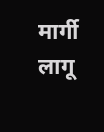मार्गी लागू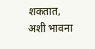शकतात, अशी भावना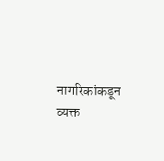नागरिकांकडून व्यक्त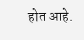होत आहे.